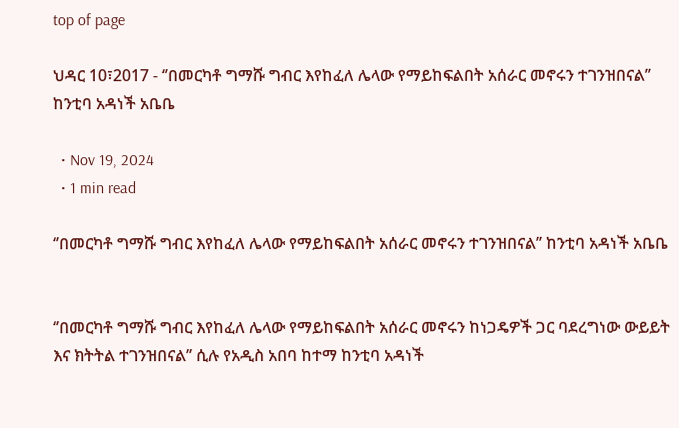top of page

ህዳር 10፣2017 - ‘’በመርካቶ ግማሹ ግብር እየከፈለ ሌላው የማይከፍልበት አሰራር መኖሩን ተገንዝበናል’’ ከንቲባ አዳነች አቤቤ

  • Nov 19, 2024
  • 1 min read

‘’በመርካቶ ግማሹ ግብር እየከፈለ ሌላው የማይከፍልበት አሰራር መኖሩን ተገንዝበናል’’ ከንቲባ አዳነች አቤቤ


‘’በመርካቶ ግማሹ ግብር እየከፈለ ሌላው የማይከፍልበት አሰራር መኖሩን ከነጋዴዎች ጋር ባደረግነው ውይይት እና ክትትል ተገንዝበናል’’ ሲሉ የአዲስ አበባ ከተማ ከንቲባ አዳነች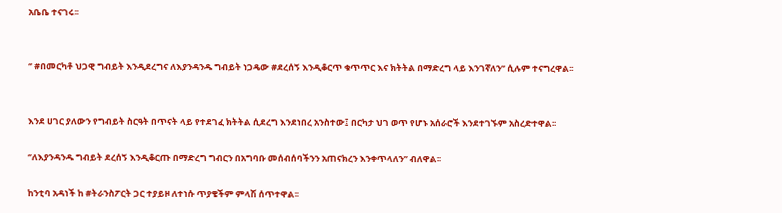አቤቤ ተናገሩ፡፡


‘’ #በመርካቶ ህጋዊ ግብይት እንዲደረግና ለእያንዳንዱ ግብይት ነጋዴው #ደረሰኝ እንዲቆርጥ ቁጥጥር እና ክትትል በማድረግ ላይ እንገኛለን’’ ሲሉም ተናግረዋል፡፡


እንደ ሀገር ያለውን የግብይት ስርዓት በጥናት ላይ የተደገፈ ክትትል ሲደረግ እንደነበረ አንስተው፤ በርካታ ህገ ወጥ የሆኑ አሰራሮች እንደተገኙም አስረድተዋል፡፡

‘’ለእያንዳንዱ ግብይት ደረሰኝ እንዲቆርጡ በማድረግ ግብርን በአግባቡ መሰብሰባችንን አጠናክረን እንቀጥላለን’’ ብለዋል፡፡

ከንቲባ አዳነች ከ #ትራንስፖርት ጋር ተያይዞ ለተነሱ ጥያቄችም ምላሽ ሰጥተዋል፡፡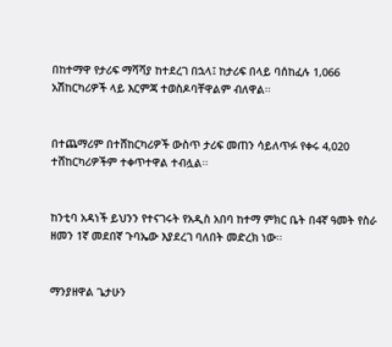በከተማዋ የታሪፍ ማሻሻያ ከተደረገ በኋላ፤ ከታሪፍ በላይ ባሰከፈሉ 1,066 አሽከርካሪዎች ላይ እርምጃ ተወስዶባቸዋልም ብለዋል፡፡


በተጨማሪም በተሸከርካሪዎች ውስጥ ታሪፍ መጠን ሳይለጥፉ የቀሩ 4,020 ተሸከርካሪዎችም ተቀጥተዋል ተብሏል፡፡


ከንቲባ አዳነች ይህንን የተናገሩት የአዲስ አበባ ከተማ ምክር ቤት በ4ኛ ዓመት የስራ ዘመን 1ኛ መደበኛ ጉባኤው እያደረገ ባለበት መድረክ ነው፡፡


ማንያዘዋል ጌታሁን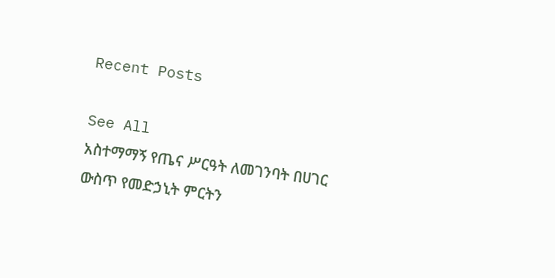Recent Posts

See All
አስተማማኝ የጤና ሥርዓት ለመገንባት በሀገር ውስጥ የመድኃኒት ምርትን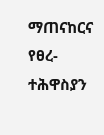ማጠናከርና የፀረ-ተሕዋስያን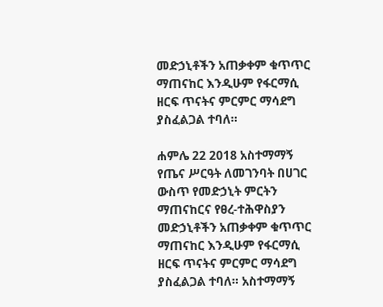መድኃኒቶችን አጠቃቀም ቁጥጥር ማጠናከር እንዲሁም የፋርማሲ ዘርፍ ጥናትና ምርምር ማሳደግ ያስፈልጋል ተባለ።

ሐምሌ 22 2018 አስተማማኝ የጤና ሥርዓት ለመገንባት በሀገር ውስጥ የመድኃኒት ምርትን ማጠናከርና የፀረ-ተሕዋስያን መድኃኒቶችን አጠቃቀም ቁጥጥር ማጠናከር እንዲሁም የፋርማሲ ዘርፍ ጥናትና ምርምር ማሳደግ ያስፈልጋል ተባለ። አስተማማኝ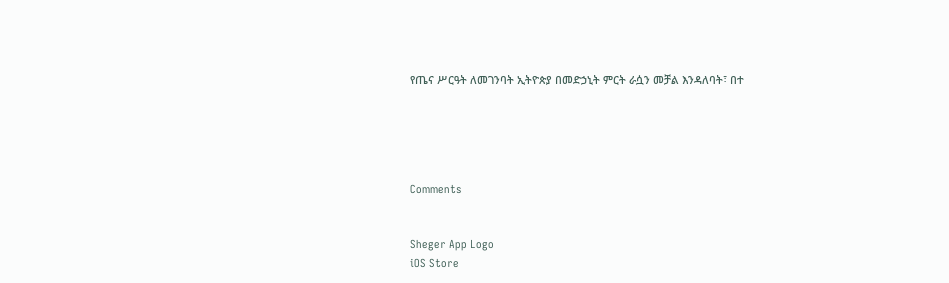የጤና ሥርዓት ለመገንባት ኢትዮጵያ በመድኃኒት ምርት ራሷን መቻል እንዳለባት፣ በተ





Comments


Sheger App Logo
iOS Store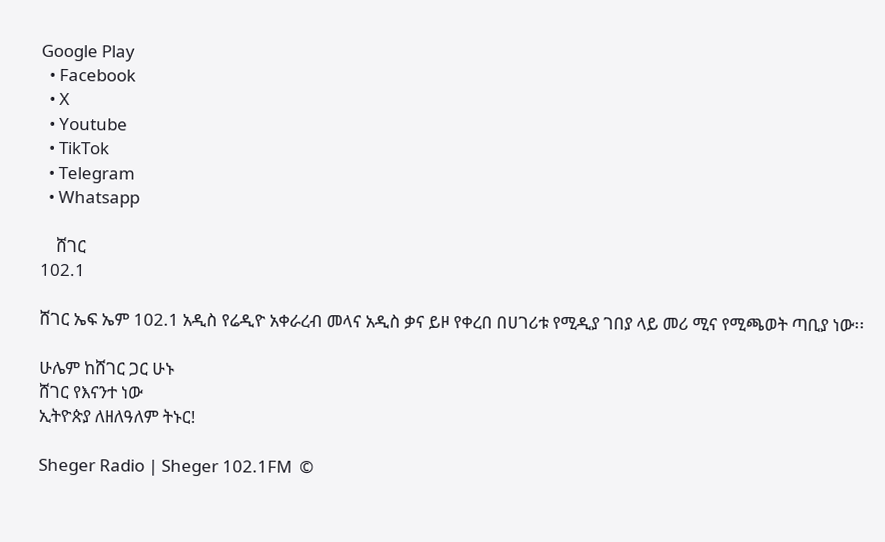Google Play
  • Facebook
  • X
  • Youtube
  • TikTok
  • Telegram
  • Whatsapp

    ሸገር
102.1

ሸገር ኤፍ ኤም 102.1 አዲስ የሬዲዮ አቀራረብ መላና አዲስ ቃና ይዞ የቀረበ በሀገሪቱ የሚዲያ ገበያ ላይ መሪ ሚና የሚጫወት ጣቢያ ነው፡፡

ሁሌም ከሸገር ጋር ሁኑ
ሸገር የእናንተ ነው
ኢትዮጵያ ለዘለዓለም ትኑር!

Sheger Radio | Sheger 102.1FM  ©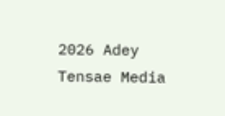2026 Adey Tensae Media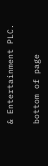& Entertainment PLC.

bottom of page